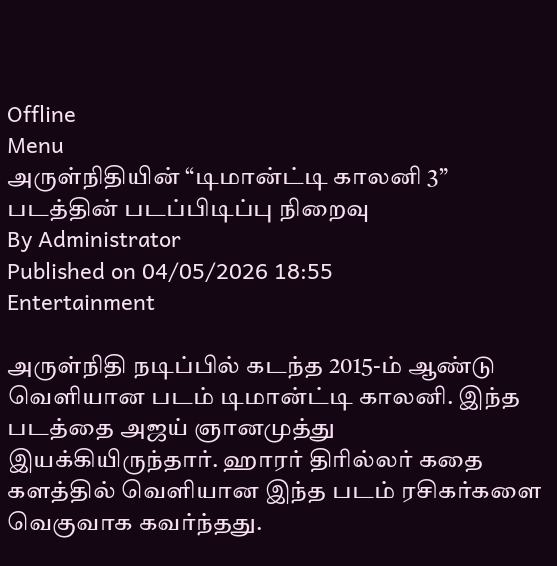Offline
Menu
அருள்நிதியின் “டிமான்ட்டி காலனி 3” படத்தின் படப்பிடிப்பு நிறைவு
By Administrator
Published on 04/05/2026 18:55
Entertainment

அருள்நிதி நடிப்பில் கடந்த 2015-ம் ஆண்டு வெளியான படம் டிமான்ட்டி காலனி. இந்த படத்தை அஜய் ஞானமுத்து இயக்கியிருந்தார். ஹாரர் திரில்லர் கதை களத்தில் வெளியான இந்த படம் ரசிகர்களை வெகுவாக கவர்ந்தது.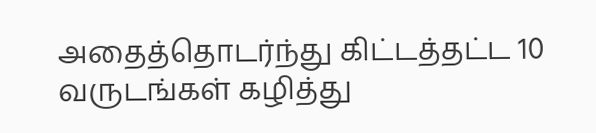அதைத்தொடர்ந்து கிட்டத்தட்ட 10 வருடங்கள் கழித்து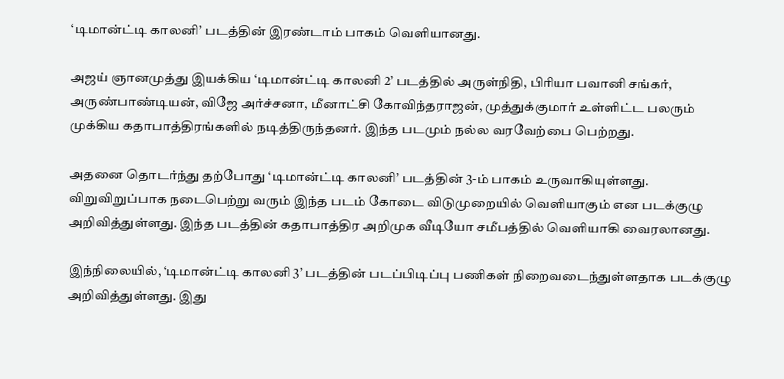‘டிமான்ட்டி காலனி’ படத்தின் இரண்டாம் பாகம் வெளியானது.

அஜய் ஞானமுத்து இயக்கிய ‘டிமான்ட்டி காலனி 2’ படத்தில் அருள்நிதி, பிரியா பவானி சங்கர், அருண்பாண்டியன், விஜே அர்ச்சனா, மீனாட்சி கோவிந்தராஜன், முத்துக்குமார் உள்ளிட்ட பலரும் முக்கிய கதாபாத்திரங்களில் நடித்திருந்தனர். இந்த படமும் நல்ல வரவேற்பை பெற்றது.

அதனை தொடர்ந்து தற்போது ‘டிமான்ட்டி காலனி’ படத்தின் 3-ம் பாகம் உருவாகியுள்ளது. விறுவிறுப்பாக நடைபெற்று வரும் இந்த படம் கோடை விடுமுறையில் வெளியாகும் என படக்குழு அறிவித்துள்ளது. இந்த படத்தின் கதாபாத்திர அறிமுக வீடியோ சமீபத்தில் வெளியாகி வைரலானது.

இந்நிலையில், ‘டிமான்ட்டி காலனி 3’ படத்தின் படப்பிடிப்பு பணிகள் நிறைவடைந்துள்ளதாக படக்குழு அறிவித்துள்ளது. இது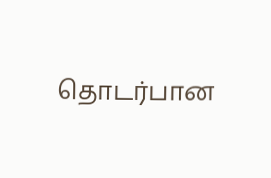தொடர்பான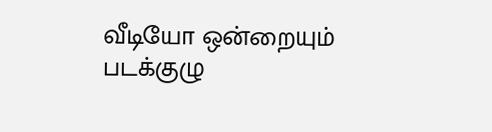வீடியோ ஒன்றையும் படக்குழு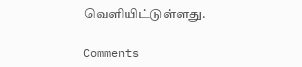வெளியிட்டுள்ளது.

Comments